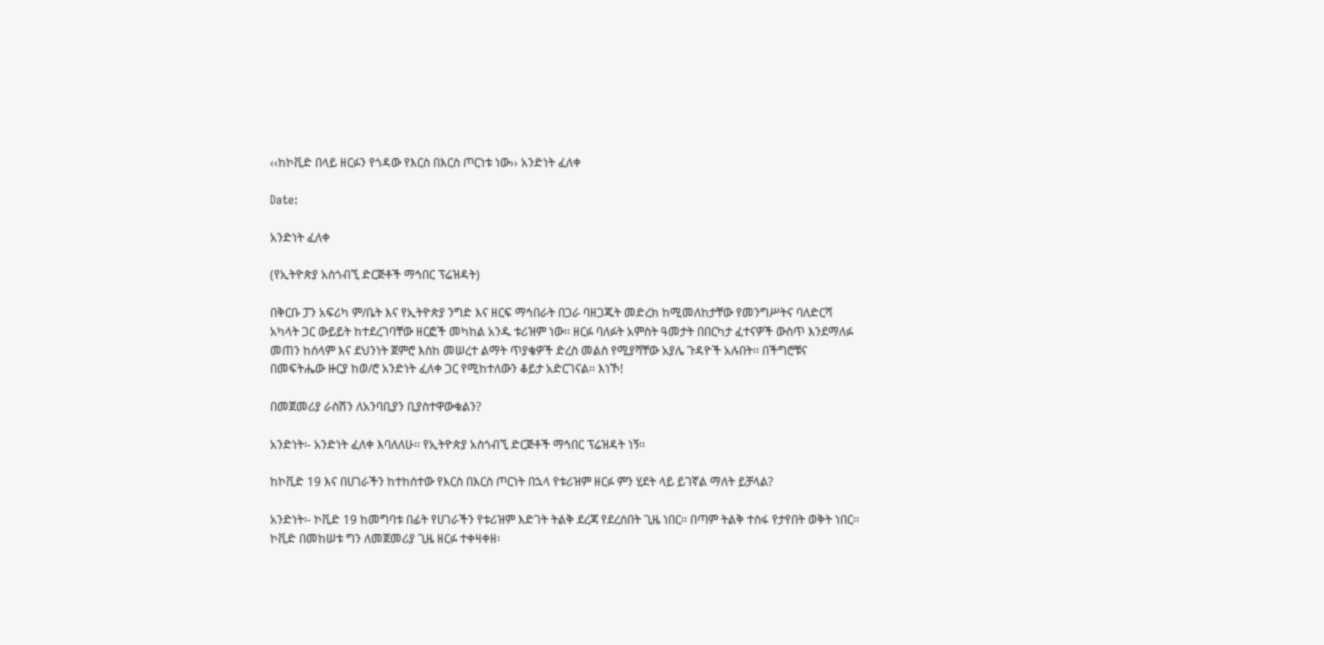‹‹ከኮቪድ በላይ ዘርፉን የጎዳው የእርስ በእርስ ጦርነቱ ነው›› አንድነት ፈለቀ

Date:

አንድነት ፈለቀ

(የኢትዮጵያ አስጎብኚ ድርጅቶች ማኅበር ፕሬዝዳት)

በቅርቡ ፓን አፍሪካ ም/ቤት እና የኢትዮጵያ ንግድ እና ዘርፍ ማኅበራት በጋራ ባዘጋጁት መድረክ ከሚመለከታቸው የመንግሥትና ባለድርሻ አካላት ጋር ውይይት ከተደረገባቸው ዘርፎች መካከል አንዱ ቱሪዝም ነው፡፡ ዘርፉ ባለፉት አምስት ዓመታት በበርካታ ፈተናዎች ውስጥ እንደማለፉ መጠን ከሰላም እና ደህንነት ጀምሮ እስከ መሠረተ ልማት ጥያቄዎች ድረስ መልስ የሚያሻቸው አያሌ ጉዳዮች አሉበት፡፡ በችግሮቹና በመፍትሔው ዙርያ ከወ/ሮ አንድነት ፈለቀ ጋር የሚከተለውን ቆይታ አድርገናል፡፡ እነኾ!

በመጀመሪያ ራስሽን ለአንባቢያን ቢያስተዋውቁልን?

አንድነት፡- አንድነት ፈለቀ እባለለሁ፡፡ የኢትዮጵያ አስጎብኚ ድርጅቶች ማኅበር ፕሬዝዳት ነኝ፡፡

ከኮቪድ 19 እና በሀገራችን ከተከሰተው የእርስ በእርስ ጦርነት በኋላ የቱሪዝም ዘርፉ ምን ሂደት ላይ ይገኛል ማለት ይቻላል?

አንድነት፡- ኮቪድ 19 ከመግባቱ በፊት የሀገራችን የቱሪዝም እድገት ትልቅ ደረጃ የደረሰበት ጊዜ ነበር፡፡ በጣም ትልቅ ተስፋ የታየበት ወቅት ነበር፡፡ ኮቪድ በመከሠቱ ግን ለመጀመሪያ ጊዜ ዘርፉ ተቀዛቀዘ፡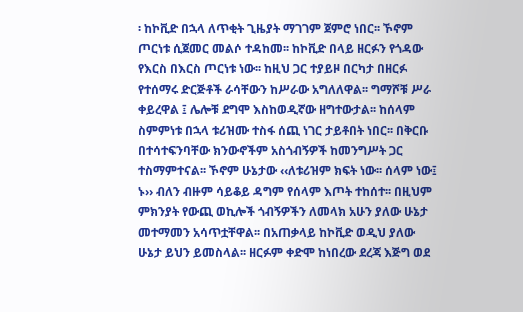፡ ከኮቪድ በኋላ ለጥቂት ጊዜያት ማገገም ጀምሮ ነበር፡፡ ኾኖም ጦርነቱ ሲጀመር መልሶ ተዳከመ፡፡ ከኮቪድ በላይ ዘርፉን የጎዳው የእርስ በእርስ ጦርነቱ ነው፡፡ ከዚህ ጋር ተያይዞ በርካታ በዘርፉ የተሰማሩ ድርጅቶች ራሳቸውን ከሥራው አግለለዋል፡፡ ግማሾቹ ሥራ ቀይረዋል ፤ ሌሎቹ ደግሞ እስከወዲኛው ዘግተውታል፡፡ ከሰላም ስምምነቱ በኋላ ቱሪዝሙ ተስፋ ሰጪ ነገር ታይቶበት ነበር፡፡ በቅርቡ በተሳተፍንባቸው ክንውኖችም አስጎብኝዎች ከመንግሥት ጋር ተስማምተናል፡፡ ኾኖም ሁኔታው ‹‹ለቱሪዝም ክፍት ነው፡፡ ሰላም ነው፤ ኑ›› ብለን ብዙም ሳይቆይ ዳግም የሰላም እጦት ተከሰተ፡፡ በዚህም ምክንያት የውጪ ወኪሎች ጎብኝዎችን ለመላክ አሁን ያለው ሁኔታ መተማመን አሳጥቷቸዋል፡፡ በአጠቃላይ ከኮቪድ ወዲህ ያለው ሁኔታ ይህን ይመስላል፡፡ ዘርፉም ቀድሞ ከነበረው ደረጃ እጅግ ወደ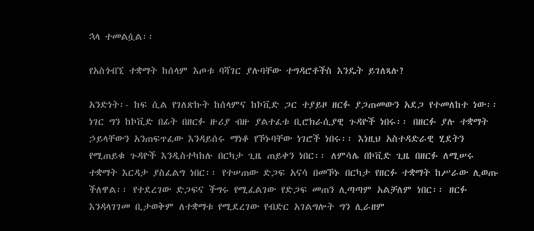ኋላ ተመልሷል፡፡

የአስጎብኚ ተቋማት ከሰላም እጦቱ ባሻገር ያሉባቸው ተግዳሮቶችስ እንዴት ይገለጻሉ?

አንድነት፡- ከፍ ሲል የገለጽኩት ከሰላምና ከኮቪድ ጋር ተያይዞ ዘርፉ ያጋጠመውን አደጋ የተመለከተ ነው፡፡ ነገር ግን ከኮቪድ በፊት በዘርፉ ዙሪያ ብዙ ያልተፈቱ ቢሮክራሲያዊ ጉዳዮች ነበሩ፡፡ በዘርፉ ያሉ ተቋማት ኃይላቸውን አንጠፍጥፈው እንዳይሰሩ ማነቆ የኾኑባቸው ነገሮች ነበሩ፡፡ እነዚህ አስተዳድራዊ ሂደትን የሚጠይቁ ጉዳዮች እንዲስተካከሉ በርካታ ጊዜ ጠይቀን ነበር፡፡ ለምሳሌ በኮቪድ ጊዜ በዘርፉ ለሚሠሩ ተቋማት እርዳታ ያስፈልግ ነበር፡፡ የተሠጠው ድጋፍ አናሳ በመኾኑ በርካታ የዘርፉ ተቋማት ከሥራው ሊወጡ ችለዋል፡፡ የተደረገው ድጋፍና ችግሩ የሚፈልገው የድጋፍ መጠን ሊጣጣም አልቻለም ነበር፡፡ ዘርፉ እንዳላገገመ ቢታወቅም ለተቋማቱ የሚደረገው የብድር አገልግሎት ግን ሊራዘም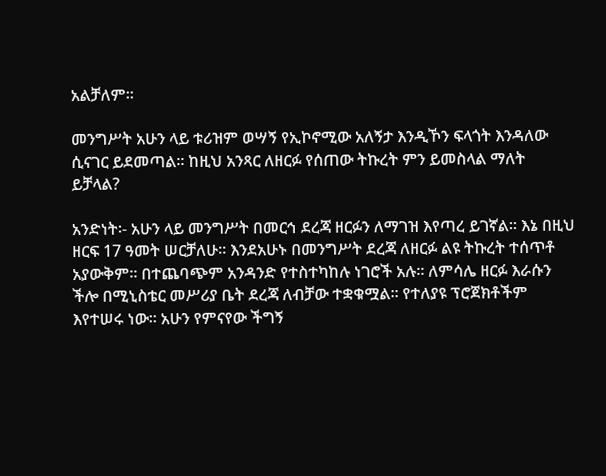አልቻለም፡፡

መንግሥት አሁን ላይ ቱሪዝም ወሣኝ የኢኮኖሚው አለኝታ እንዲኾን ፍላጎት እንዳለው ሲናገር ይደመጣል፡፡ ከዚህ አንጻር ለዘርፉ የሰጠው ትኩረት ምን ይመስላል ማለት ይቻላል?

አንድነት፡- አሁን ላይ መንግሥት በመርኅ ደረጃ ዘርፉን ለማገዝ እየጣረ ይገኛል፡፡ እኔ በዚህ ዘርፍ 17 ዓመት ሠርቻለሁ፡፡ እንደአሁኑ በመንግሥት ደረጃ ለዘርፉ ልዩ ትኩረት ተሰጥቶ አያውቅም፡፡ በተጨባጭም አንዳንድ የተስተካከሉ ነገሮች አሉ፡፡ ለምሳሌ ዘርፉ እራሱን ችሎ በሚኒስቴር መሥሪያ ቤት ደረጃ ለብቻው ተቋቁሟል፡፡ የተለያዩ ፕሮጀክቶችም እየተሠሩ ነው፡፡ አሁን የምናየው ችግኝ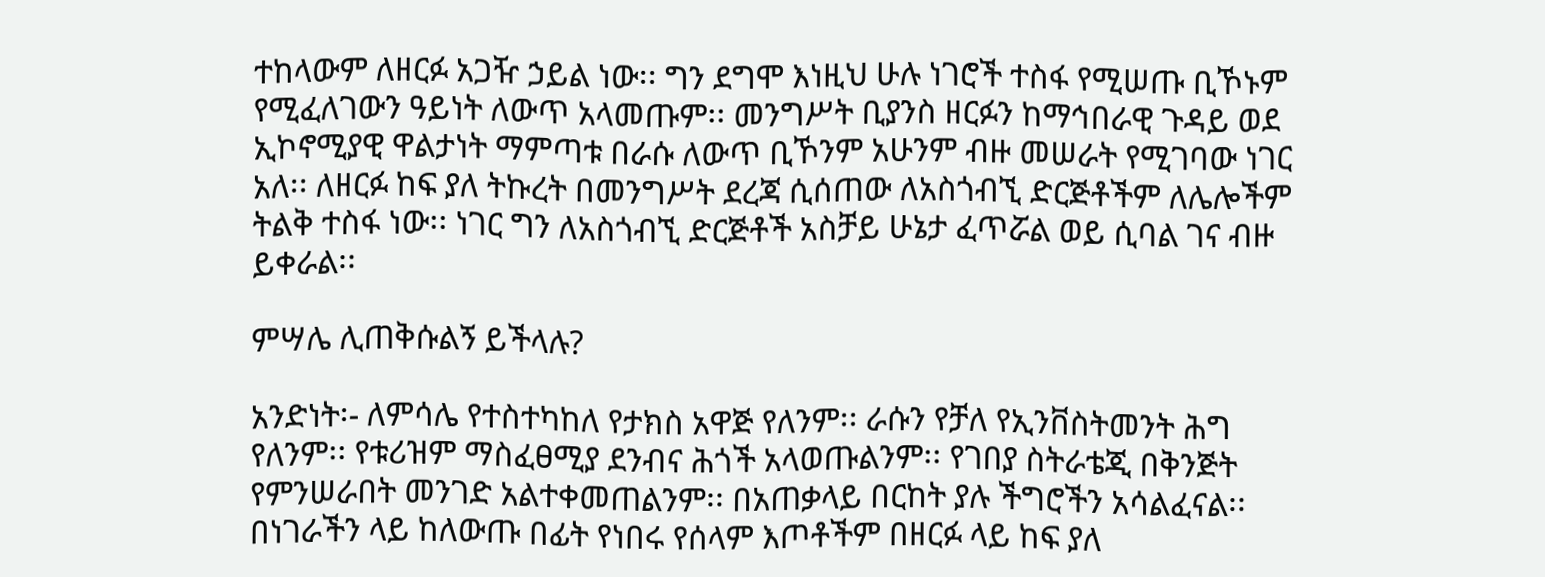ተከላውም ለዘርፉ አጋዥ ኃይል ነው፡፡ ግን ደግሞ እነዚህ ሁሉ ነገሮች ተስፋ የሚሠጡ ቢኾኑም የሚፈለገውን ዓይነት ለውጥ አላመጡም፡፡ መንግሥት ቢያንስ ዘርፉን ከማኅበራዊ ጉዳይ ወደ ኢኮኖሚያዊ ዋልታነት ማምጣቱ በራሱ ለውጥ ቢኾንም አሁንም ብዙ መሠራት የሚገባው ነገር አለ፡፡ ለዘርፉ ከፍ ያለ ትኩረት በመንግሥት ደረጃ ሲሰጠው ለአስጎብኚ ድርጅቶችም ለሌሎችም ትልቅ ተስፋ ነው፡፡ ነገር ግን ለአስጎብኚ ድርጅቶች አስቻይ ሁኔታ ፈጥሯል ወይ ሲባል ገና ብዙ ይቀራል፡፡

ምሣሌ ሊጠቅሱልኝ ይችላሉ?

አንድነት፡- ለምሳሌ የተስተካከለ የታክስ አዋጅ የለንም፡፡ ራሱን የቻለ የኢንቨስትመንት ሕግ የለንም፡፡ የቱሪዝም ማስፈፀሚያ ደንብና ሕጎች አላወጡልንም፡፡ የገበያ ስትራቴጂ በቅንጅት የምንሠራበት መንገድ አልተቀመጠልንም፡፡ በአጠቃላይ በርከት ያሉ ችግሮችን አሳልፈናል፡፡ በነገራችን ላይ ከለውጡ በፊት የነበሩ የሰላም እጦቶችም በዘርፉ ላይ ከፍ ያለ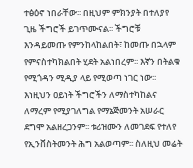ተፅዕኖ ነበራቸው፡፡ በዚህም ምክንያት በተለያየ ጊዜ ችግሮች ይገጥሙናል፡፡ ችግሮቹ እንዳይመጡ የምንከላከልበት፣ ከመጡ በኋላም የምናስተካክልበት ሂደት አልነበረም፡፡ እኛን በትልቁ የሚጎዳን ሚዲያ ላይ የሚወጣ ነገር ነው፡፡ እነዚህን ዐይነት ችግሮችን ለማስተካከልና ለማረም የሚያገለግል የማኔጅመንት አሠራር ደግሞ አልዘረጋንም፡፡ ቱሪዝሙን ለመገደፍ የተለየ የኢንቨስትመንት ሕግ አልወጣም፡፡ ስለዚህ መሬት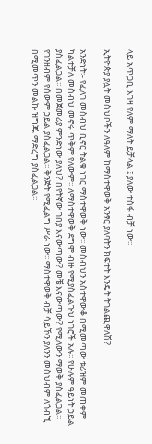ላይ አጥጋቢ እገዛ የለም ማለት ይቻላል ፤ ያለው ተስፋ ብቻ ነው፡፡

ኢትዮጵያ ያሏት መስህቦችን ለዓለም ከማስተዋወቅ አንፃር ያለባትን ክፍተት እንዴት ትገልጪዋለሽ?

አንድነት፡- የፈለገ መስብህ ቢኖር ትልቁ ነገር ማስተዋወቅ ነው፡፡ መስብህን አስተዋውቆ በሚመጣው ቱሪዝም መጠቀም ካልተቻለ መስብህ መኖሩ ጥቅም የለውም፡፡ ለማስተዋወቅ ደግሞ ብዙ የሚያስፈልጉህ ነገሮች አሉ፡፡ የሁሉም ዓይነት ኃይል ያስፈልጋል፡፡ በመጀመሪያ ምንድነው ያለህ? በየትኛው ገበያ እናውጣው? መቼ እናውጣው? የሚለውን ማወቅ ያስፈልጋል፡፡ የገንዘብም የሰውም ኃይል ያስፈልጋል፡፡ ቅንጅት የሚፈልግ ሥራ ነው፡፡ ማስተዋወቅ ብቻ ሳይኾን ያለንን መስህብም ለጎብኚ በሚመጥን መልኩ ዝግጁ ማድረግ ያስፈልጋል፡፡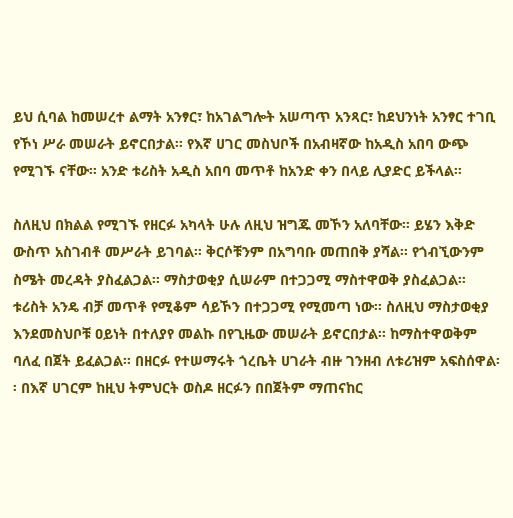ይህ ሲባል ከመሠረተ ልማት አንፃር፣ ከአገልግሎት አሠጣጥ አንጻር፣ ከደህንነት አንፃር ተገቢ የኾነ ሥራ መሠራት ይኖርበታል፡፡ የእኛ ሀገር መስህቦች በአብዛኛው ከአዲስ አበባ ውጭ የሚገኙ ናቸው፡፡ አንድ ቱሪስት አዲስ አበባ መጥቶ ከአንድ ቀን በላይ ሊያድር ይችላል፡፡

ስለዚህ በክልል የሚገኙ የዘርፉ አካላት ሁሉ ለዚህ ዝግጁ መኾን አለባቸው፡፡ ይሄን እቅድ ውስጥ አስገብቶ መሥራት ይገባል፡፡ ቅርሶቹንም በአግባቡ መጠበቅ ያሻል፡፡ የጎብኚውንም ስሜት መረዳት ያስፈልጋል፡፡ ማስታወቂያ ሲሠራም በተጋጋሚ ማስተዋወቅ ያስፈልጋል፡፡ ቱሪስት አንዴ ብቻ መጥቶ የሚቆም ሳይኾን በተጋጋሚ የሚመጣ ነው፡፡ ስለዚህ ማስታወቂያ እንደመስህቦቹ ዐይነት በተለያየ መልኩ በየጊዜው መሠራት ይኖርበታል፡፡ ከማስተዋወቅም ባለፈ በጀት ይፈልጋል፡፡ በዘርፉ የተሠማሩት ጎረቤት ሀገራት ብዙ ገንዘብ ለቱሪዝም አፍስሰዋል፡፡ በእኛ ሀገርም ከዚህ ትምህርት ወስዶ ዘርፉን በበጀትም ማጠናከር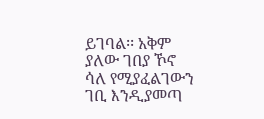ይገባል፡፡ አቅም ያለው ገበያ ኾኖ ሳለ የሚያፈልገውን ገቢ እንዲያመጣ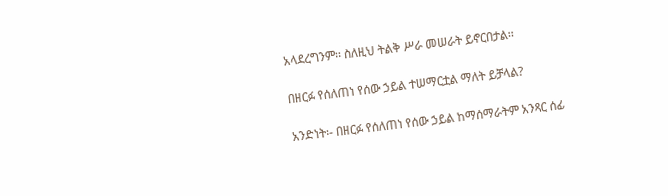አላደረግንም፡፡ ስለዚህ ትልቅ ሥራ መሠራት ይኖርበታል፡፡

በዘርፉ የሰለጠነ የሰው ኃይል ተሠማርቷል ማለት ይቻላል?

አንድነት፡- በዘርፉ የሰለጠነ የሰው ኃይል ከማሰማራትም አንጻር ሰፊ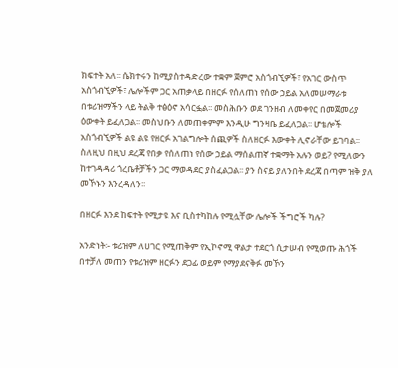ክፍተት አለ፡፡ ሴክተሩን ከሚያስተዳድረው ተቋም ጀምሮ አስጎብኚዎች፣ የአገር ውስጥ አስጎብኚዎች፣ ሌሎችም ጋር አጠቃላይ በዘርፉ የሰለጠነ የሰው ኃይል አለመሠማራቱ በቱሪዝማችን ላይ ትልቅ ተፅዕኖ አሳርፏል፡፡ መስሕቡን ወደ ገንዘብ ለመቀየር በመጀመሪያ ዕውቀት ይፈለጋል፡፡ መስህቡን ለመጠቀምም እንዲሁ ግንዛቤ ይፈለጋል፡፡ ሆቴሎች አስጎብኚዎች ልዩ ልዩ የዘርፉ አገልግሎት ሰጪዎች ስለዘርፉ እውቀት ሊኖራቸው ይገባል፡፡ ስለዚህ በዚህ ደረጃ የበቃ የሰለጠነ የሰው ኃይል ማሰልጠኛ ተቋማት አሉን ወይ? የሚለውን ከተገዳዳሪ ጎረቤቶቻችን ጋር ማወዳደር ያስፈልጋል፡፡ ያን ስናይ ያለንበት ደረጃ በጣም ዝቅ ያለ መኾኑን እንረዳለን፡፡

በዘርፉ እንደ ከፍተት የሚታዩ እና ቢስተካከሉ የሚሏቸው ሌሎች ችግሮች ካሉ?

አንድነት፡- ቱሪዝም ለሀገር የሚጠቅም የኢኮኖሚ ዋልታ ተደርጎ ሲታሠብ የሚወጡ ሕጎች በተቻለ መጠን የቱሪዝም ዘርፉን ደጋፊ ወይም የማያደናቅፉ መኾን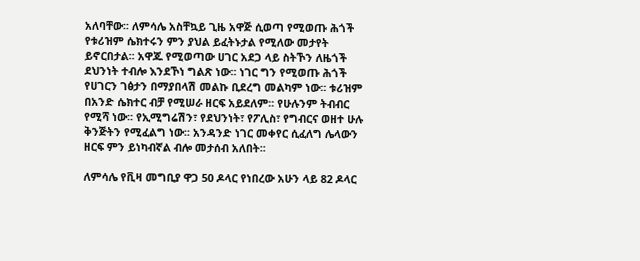አለባቸው፡፡ ለምሳሌ አስቸኳይ ጊዜ አዋጅ ሲወጣ የሚወጡ ሕጎች የቱሪዝም ሴክተሩን ምን ያህል ይፈትኑታል የሚለው መታየት ይኖርበታል፡፡ አዋጁ የሚወጣው ሀገር አደጋ ላይ ስትኾን ለዜጎች ደህንነት ተብሎ እንደኾነ ግልጽ ነው፡፡ ነገር ግን የሚወጡ ሕጎች የሀገርን ገፅታን በማያበላሽ መልኩ ቢደረግ መልካም ነው፡፡ ቱሪዝም በአንድ ሴክተር ብቻ የሚሠራ ዘርፍ አይደለም፡፡ የሁሉንም ትብብር የሚሻ ነው፡፡ የኢሚግሬሽን፣ የደህንነት፣ የፖሊስ፣ የግብርና ወዘተ ሁሉ ቅንጅትን የሚፈልግ ነው፡፡ አንዳንድ ነገር መቀየር ሲፈለግ ሌላውን ዘርፍ ምን ይነካብኛል ብሎ መታሰብ አለበት፡፡

ለምሳሌ የቪዛ መግቢያ ዋጋ 50 ዶላር የነበረው አሁን ላይ 82 ዶላር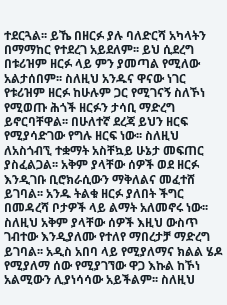ተደርጓል፡፡ ይኼ በዘርፉ ያሉ ባለድርሻ አካላትን በማማከር የተደረገ አይደለም፡፡ ይህ ሲደረግ በቱሪዝም ዘርፉ ላይ ምን ያመጣል የሚለው አልታሰበም፡፡ ስለዚህ አንዱና ዋናው ነገር የቱሪዝም ዘርፉ ከሁሉም ጋር የሚገናኝ ስለኾነ የሚወጡ ሕጎች ዘርፉን ታሳቢ ማድረግ ይኖርባቸዋል፡፡ በሁለተኛ ደረጃ ይህን ዘርፍ የሚያሳድገው የግሉ ዘርፍ ነው፡፡ ስለዚህ ለአስጎብኚ ተቋማት አስቸኳይ ሁኔታ መፍጠር ያስፈልጋል፡፡ አቅም ያላቸው ሰዎች ወደ ዘርፉ እንዲገቡ ቢሮክራሲውን ማቅለልና መፈተሸ ይገባል፡፡ አንዱ ትልቁ ዘርፉ ያለበት ችግር በመዳረሻ ቦታዎች ላይ ልማት አለመኖሩ ነው፡፡ ስለዚህ አቅም ያላቸው ሰዎች እዚህ ውስጥ ገብተው እንዲያለሙ የተለየ ማበረታቻ ማድረግ ይገባል፡፡ አዲስ አበባ ላይ የሚያለማና ክልል ሄዶ የሚያለማ ሰው የሚያገኘው ዋጋ እኩል ከኾነ አልሚውን ሊያነሳሳው አይችልም፡፡ ስለዚህ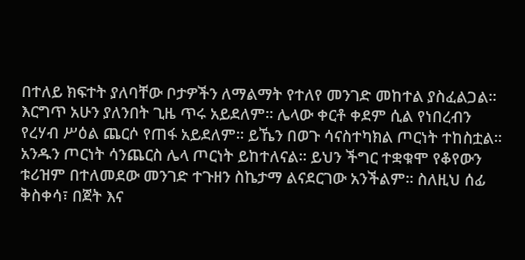በተለይ ክፍተት ያለባቸው ቦታዎችን ለማልማት የተለየ መንገድ መከተል ያስፈልጋል፡፡ እርግጥ አሁን ያለንበት ጊዜ ጥሩ አይደለም፡፡ ሌላው ቀርቶ ቀደም ሲል የነበረብን የረሃብ ሥዕል ጨርሶ የጠፋ አይደለም፡፡ ይኼን በወጉ ሳናስተካክል ጦርነት ተከስቷል፡፡ አንዱን ጦርነት ሳንጨርስ ሌላ ጦርነት ይከተለናል፡፡ ይህን ችግር ተቋቁሞ የቆየውን ቱሪዝም በተለመደው መንገድ ተጉዘን ስኬታማ ልናደርገው አንችልም፡፡ ስለዚህ ሰፊ ቅስቀሳ፣ በጀት እና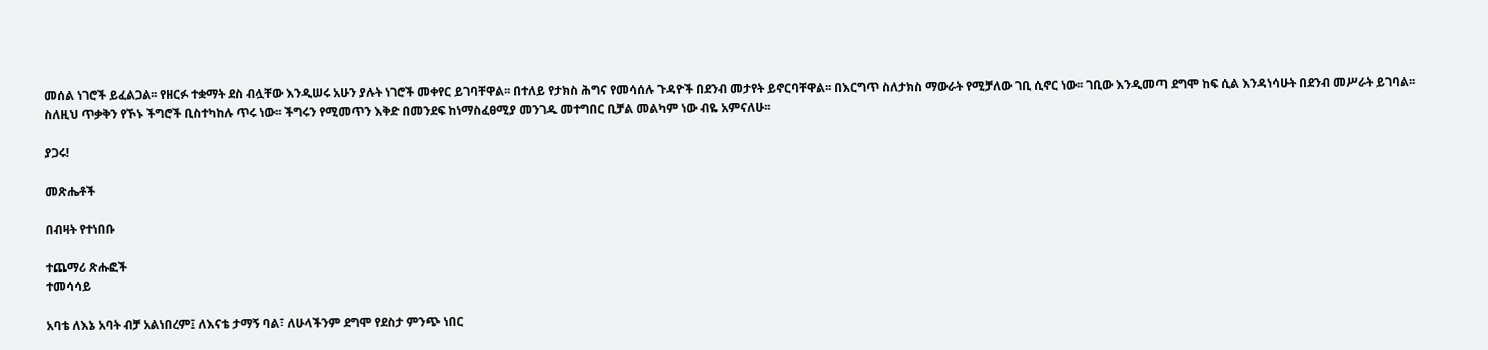መሰል ነገሮች ይፈልጋል፡፡ የዘርፉ ተቋማት ደስ ብሏቸው እንዲሠሩ አሁን ያሉት ነገሮች መቀየር ይገባቸዋል፡፡ በተለይ የታክስ ሕግና የመሳሰሉ ጉዳዮች በደንብ መታየት ይኖርባቸዋል፡፡ በእርግጥ ስለታክስ ማውራት የሚቻለው ገቢ ሲኖር ነው፡፡ ገቢው እንዲመጣ ደግሞ ከፍ ሲል እንዳነሳሁት በደንብ መሥራት ይገባል፡፡ ስለዚህ ጥቃቅን የኾኑ ችግሮች ቢስተካከሉ ጥሩ ነው፡፡ ችግሩን የሚመጥን እቅድ በመንደፍ ከነማስፈፀሚያ መንገዱ መተግበር ቢቻል መልካም ነው ብዬ አምናለሁ፡፡

ያጋሩ!

መጽሔቶች

በብዛት የተነበቡ

ተጨማሪ ጽሑፎች
ተመሳሳይ

አባቴ ለእኔ አባት ብቻ አልነበረም፤ ለእናቴ ታማኝ ባል፣ ለሁላችንም ደግሞ የደስታ ምንጭ ነበር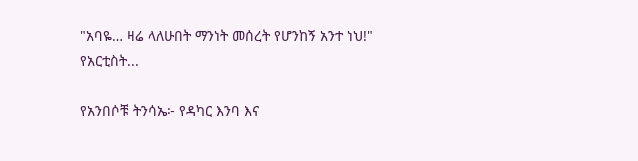"አባዬ… ዛሬ ላለሁበት ማንነት መሰረት የሆንከኝ አንተ ነህ!" የአርቲስት...

የአንበሶቹ ትንሳኤ፦ የዳካር እንባ እና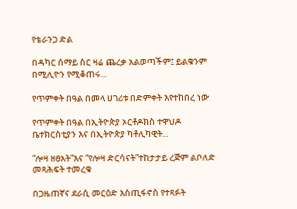የቴራንጋ ድል

በዳካር ሰማይ ስር ዛሬ ጨረቃ አልወጣችም፤ ይልቁንም በሚሊዮን የሚቆጠሩ...

የጥምቀት በዓል በመላ ሀገሪቱ በድምቀት እየተከበረ ነው

የጥምቀት በዓል በኢትዮጵያ ኦርቶዶክስ ተዋህዶ ቤተክርስቲያን እና በኢትዮጵያ ካቶሊካዊት...

“ሎዛ ዘፀአት”እና “የሎዛ ድርሳናት”ተከታታይ ረጅም ልቦለድ መጻሕፍት ተመረቁ

በጋዜጠኛና ደራሲ መርዕድ እስጢፋኖስ የተጻፉት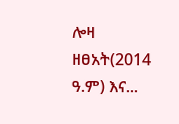ሎዛ ዘፀአት(2014 ዓ.ም) እና...